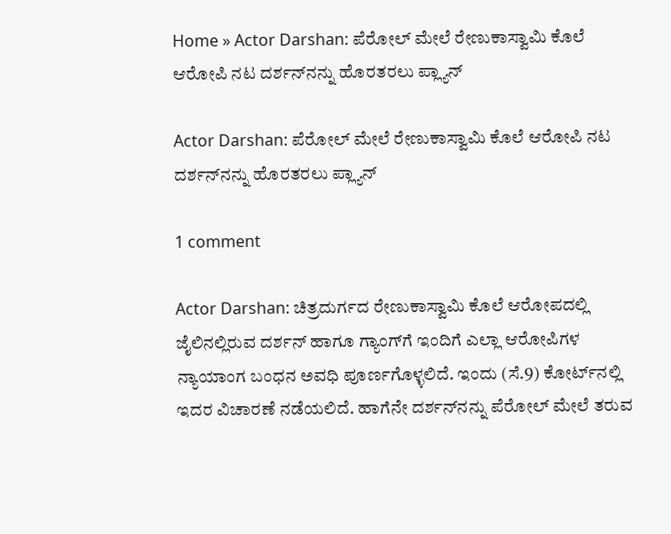Home » Actor Darshan: ಪೆರೋಲ್‌ ಮೇಲೆ ರೇಣುಕಾಸ್ವಾಮಿ ಕೊಲೆ ಆರೋಪಿ ನಟ ದರ್ಶನ್‌ನನ್ನು ಹೊರತರಲು ಪ್ಲ್ಯಾನ್‌

Actor Darshan: ಪೆರೋಲ್‌ ಮೇಲೆ ರೇಣುಕಾಸ್ವಾಮಿ ಕೊಲೆ ಆರೋಪಿ ನಟ ದರ್ಶನ್‌ನನ್ನು ಹೊರತರಲು ಪ್ಲ್ಯಾನ್‌

1 comment

Actor Darshan: ಚಿತ್ರದುರ್ಗದ ರೇಣುಕಾಸ್ವಾಮಿ ಕೊಲೆ ಆರೋಪದಲ್ಲಿ ಜೈಲಿನಲ್ಲಿರುವ ದರ್ಶನ್‌ ಹಾಗೂ ಗ್ಯಾಂಗ್‌ಗೆ ಇಂದಿಗೆ ಎಲ್ಲಾ ಆರೋಪಿಗಳ ನ್ಯಾಯಾಂಗ ಬಂಧನ ಅವಧಿ ಪೂರ್ಣಗೊಳ್ಳಲಿದೆ. ಇಂದು (ಸೆ.9) ಕೋರ್ಟ್‌ನಲ್ಲಿ ಇದರ ವಿಚಾರಣೆ ನಡೆಯಲಿದೆ. ಹಾಗೆನೇ ದರ್ಶನ್‌ನನ್ನು ಪೆರೋಲ್‌ ಮೇಲೆ ತರುವ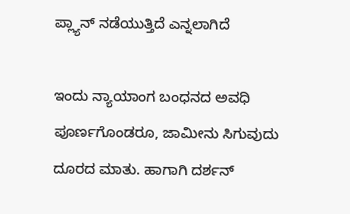ಪ್ಲ್ಯಾನ್‌ ನಡೆಯುತ್ತಿದೆ ಎನ್ನಲಾಗಿದೆ

ಇಂದು ನ್ಯಾಯಾಂಗ ಬಂಧನದ ಅವಧಿ ಪೂರ್ಣಗೊಂಡರೂ, ಜಾಮೀನು ಸಿಗುವುದು ದೂರದ ಮಾತು. ಹಾಗಾಗಿ ದರ್ಶನ್‌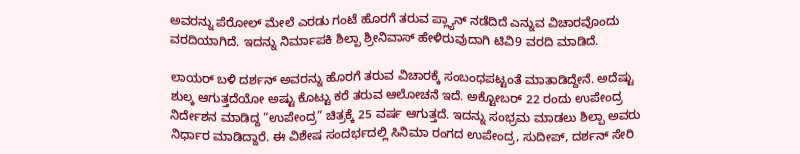ಅವರನ್ನು ಪೆರೋಲ್‌ ಮೇಲೆ ಎರಡು ಗಂಟೆ ಹೊರಗೆ ತರುವ ಪ್ಲ್ಯಾನ್‌ ನಡೆದಿದೆ ಎನ್ನುವ ವಿಚಾರವೊಂದು ವರದಿಯಾಗಿದೆ. ಇದನ್ನು ನಿರ್ಮಾಪಕಿ ಶಿಲ್ಪಾ ಶ್ರೀನಿವಾಸ್‌ ಹೇಳಿರುವುದಾಗಿ ಟಿವಿ9 ವರದಿ ಮಾಡಿದೆ.

ಲಾಯರ್‌ ಬಳಿ ದರ್ಶನ್‌ ಅವರನ್ನು ಹೊರಗೆ ತರುವ ವಿಚಾರಕ್ಕೆ ಸಂಬಂಧಪಟ್ಟಂತೆ ಮಾತಾಡಿದ್ದೇನೆ. ಅದೆಷ್ಟು ಶುಲ್ಕ ಆಗುತ್ತದೆಯೋ ಅಷ್ಟು ಕೊಟ್ಟು ಕರೆ ತರುವ ಆಲೋಚನೆ ಇದೆ. ಅಕ್ಟೋಬರ್‌ 22 ರಂದು ಉಪೇಂದ್ರ ನಿರ್ದೇಶನ ಮಾಡಿದ್ದ “ಉಪೇಂದ್ರ” ಚಿತ್ರಕ್ಕೆ 25 ವರ್ಷ ಆಗುತ್ತದೆ. ಇದನ್ನು ಸಂಭ್ರಮ ಮಾಡಲು ಶಿಲ್ಪಾ ಅವರು ನಿರ್ಧಾರ ಮಾಡಿದ್ದಾರೆ. ಈ ವಿಶೇಷ ಸಂದರ್ಭದಲ್ಲಿ ಸಿನಿಮಾ ರಂಗದ ಉಪೇಂದ್ರ, ಸುದೀಪ್‌, ದರ್ಶನ್‌ ಸೇರಿ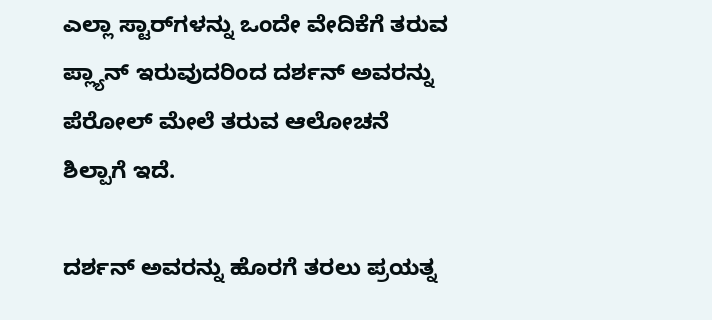ಎಲ್ಲಾ ಸ್ಟಾರ್‌ಗಳನ್ನು ಒಂದೇ ವೇದಿಕೆಗೆ ತರುವ ಪ್ಲ್ಯಾನ್‌ ಇರುವುದರಿಂದ ದರ್ಶನ್‌ ಅವರನ್ನು ಪೆರೋಲ್‌ ಮೇಲೆ ತರುವ ಆಲೋಚನೆ ಶಿಲ್ಪಾಗೆ ಇದೆ.

ದರ್ಶನ್‌ ಅವರನ್ನು ಹೊರಗೆ ತರಲು ಪ್ರಯತ್ನ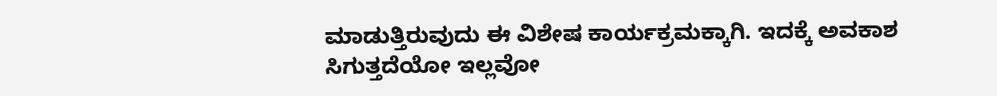ಮಾಡುತ್ತಿರುವುದು ಈ ವಿಶೇಷ ಕಾರ್ಯಕ್ರಮಕ್ಕಾಗಿ. ಇದಕ್ಕೆ ಅವಕಾಶ ಸಿಗುತ್ತದೆಯೋ ಇಲ್ಲವೋ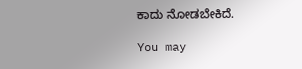ಕಾದು ನೋಡಬೇಕಿದೆ.

You may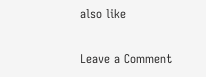also like

Leave a Comment